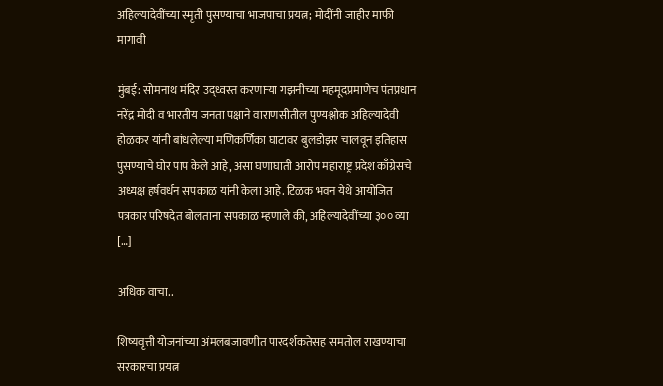अहिल्यादेवींच्या स्मृती पुसण्याचा भाजपाचा प्रयत्न; मोदींनी जाहीर माफी मागावी

मुंबई: सोमनाथ मंदिर उद्ध्वस्त करणाऱ्या गझनीच्या महमूदप्रमाणेच पंतप्रधान नरेंद्र मोदी व भारतीय जनता पक्षाने वाराणसीतील पुण्यश्लोक अहिल्यादेवी होळकर यांनी बांधलेल्या मणिकर्णिका घाटावर बुलडोझर चालवून इतिहास पुसण्याचे घोर पाप केले आहे, असा घणाघाती आरोप महाराष्ट्र प्रदेश काँग्रेसचे अध्यक्ष हर्षवर्धन सपकाळ यांनी केला आहे. टिळक भवन येथे आयोजित पत्रकार परिषदेत बोलताना सपकाळ म्हणाले की, अहिल्यादेवींच्या ३०० व्या […]

अधिक वाचा..

शिष्यवृत्ती योजनांच्या अंमलबजावणीत पारदर्शकतेसह समतोल राखण्याचा सरकारचा प्रयत्न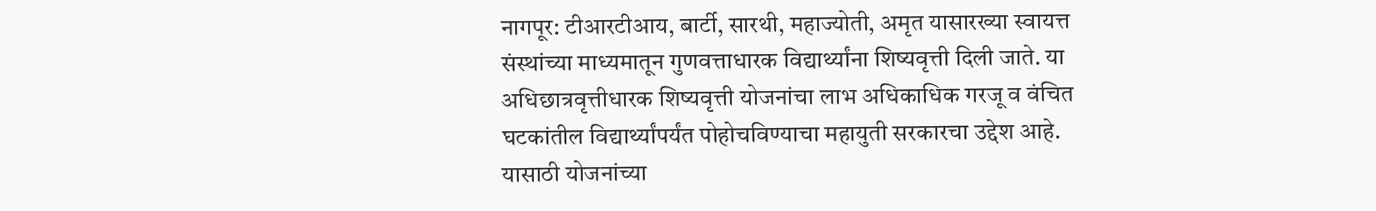नागपूर: टीआरटीआय, बार्टी, सारथी, महाज्योती, अमृत यासारख्या स्वायत्त संस्थांच्या माध्यमातून गुणवत्ताधारक विद्यार्थ्यांना शिष्यवृत्ती दिली जाते. या अधिछात्रवृत्तीधारक शिष्यवृत्ती योजनांचा लाभ अधिकाधिक गरजू व वंचित घटकांतील विद्यार्थ्यांपर्यंत पोहोचविण्याचा महायुती सरकारचा उद्देश आहे. यासाठी योजनांच्या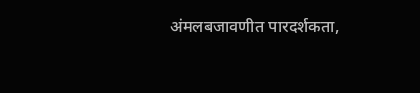अंमलबजावणीत पारदर्शकता,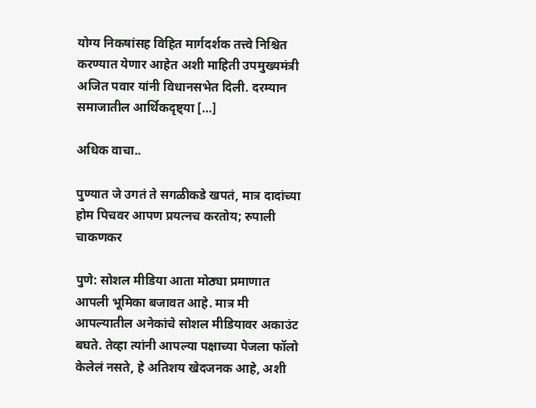योग्य निकषांसह विहित मार्गदर्शक तत्त्वे निश्चित करण्यात येणार आहेत अशी माहिती उपमुख्यमंत्री अजित पवार यांनी विधानसभेत दिली. दरम्यान समाजातील आर्थिकदृष्ट्या […]

अधिक वाचा..

पुण्यात जे उगतं ते सगळीकडे खपतं, मात्र दादांच्या होम पिचवर आपण प्रयत्नच करतोय; रुपाली चाकणकर

पुणे: सोशल मीडिया आता मोठ्या प्रमाणात आपली भूमिका बजावत आहे. मात्र मी आपल्यातील अनेकांचे सोशल मीडियावर अकाउंट बघते. तेव्हा त्यांनी आपल्या पक्षाच्या पेजला फॉलो केलेलं नसते, हे अतिशय खेदजनक आहे, अशी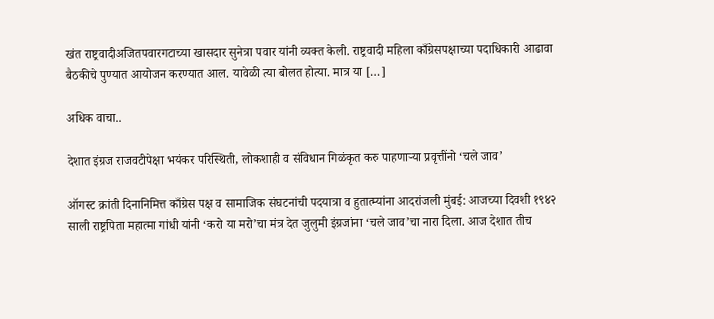खंत राष्ट्रवादीअजितपवारगटाच्या खासदार सुनेत्रा पवार यांनी व्यक्त केली. राष्ट्रवादी महिला काँग्रेसपक्षाच्या पदाधिकारी आढावा बैठकीचे पुण्यात आयोजन करण्यात आल. यावेळी त्या बोलत होत्या. मात्र या […]

अधिक वाचा..

देशात इंग्रज राजवटीपेक्षा भयंकर परिस्थिती, लोकशाही व संविधान गिळंकृत करु पाहणाऱ्या प्रवृत्तींनो ‘चले जाव’

ऑगस्ट क्रांती दिनानिमित्त काँग्रेस पक्ष व सामाजिक संघटनांची पदयात्रा व हुतात्म्यांना आदरांजली मुंबई: आजच्या दिवशी १९४२ साली राष्ट्रपिता महात्मा गांधी यांनी ‘करो या मरो’चा मंत्र देत जुलुमी इंग्रजांना ‘चले जाव’चा नारा दिला. आज देशात तीच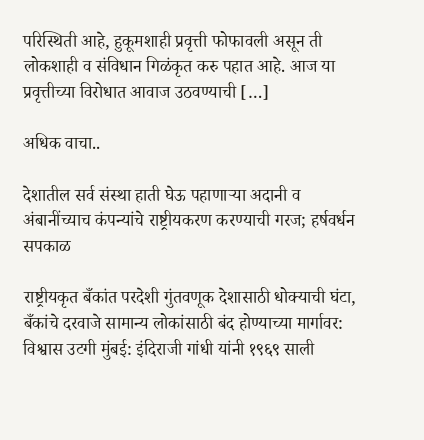परिस्थिती आहे, हुकूमशाही प्रवृत्ती फोफावली असून ती लोकशाही व संविधान गिळंकृत करु पहात आहे. आज या प्रवृत्तीच्या विरोधात आवाज उठवण्याची […]

अधिक वाचा..

देशातील सर्व संस्था हाती घेऊ पहाणाऱ्या अदानी व अंबानींच्याच कंपन्यांचे राष्ट्रीयकरण करण्याची गरज; हर्षवर्धन सपकाळ

राष्ट्रीयकृत बँकांत परदेशी गुंतवणूक देशासाठी धोक्याची घंटा, बँकांचे दरवाजे सामान्य लोकांसाठी बंद होण्याच्या मार्गावर: विश्वास उटगी मुंबई: इंदिराजी गांधी यांनी १९६९ साली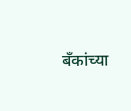बँकांच्या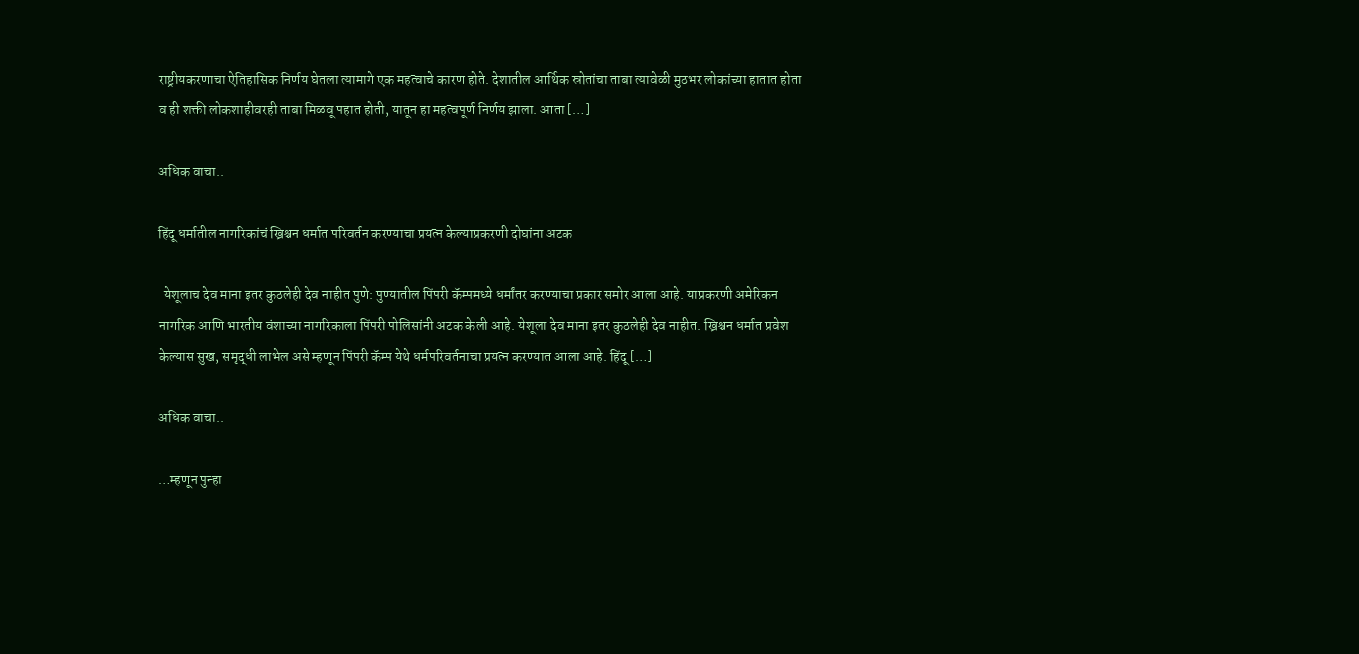राष्ट्रीयकरणाचा ऐतिहासिक निर्णय घेतला त्यामागे एक महत्वाचे कारण होते. देशातील आर्थिक स्रोतांचा ताबा त्यावेळी मुठभर लोकांच्या हातात होता व ही शक्ती लोकशाहीवरही ताबा मिळवू पहात होती, यातून हा महत्वपूर्ण निर्णय झाला. आता […]

अधिक वाचा..

हिंदू धर्मातील नागरिकांचं ख्रिश्चन धर्मात परिवर्तन करण्याचा प्रयत्न केल्याप्रकरणी दोघांना अटक

  येशूलाच देव माना इतर कुठलेही देव नाहीत पुणे: पुण्यातील पिंपरी कॅम्पमध्ये धर्मांतर करण्याचा प्रकार समोर आला आहे. याप्रकरणी अमेरिकन नागरिक आणि भारतीय वंशाच्या नागरिकाला पिंपरी पोलिसांनी अटक केली आहे. येशूला देव माना इतर कुठलेही देव नाहीत. ख्रिश्चन धर्मात प्रवेश केल्यास सुख, समृद्धी लाभेल असे म्हणून पिंपरी कॅम्प येथे धर्मपरिवर्तनाचा प्रयत्न करण्यात आला आहे. हिंदू […]

अधिक वाचा..

…म्हणून पुन्हा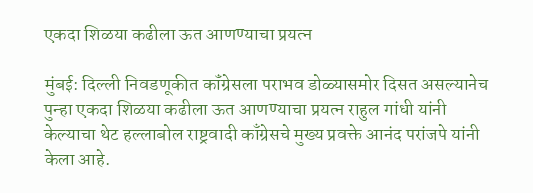एकदा शिळया कढीला ऊत आणण्याचा प्रयत्न

मुंबई: दिल्ली निवडणूकीत कॉंग्रेसला पराभव डोळ्यासमोर दिसत असल्यानेच पुन्हा एकदा शिळया कढीला ऊत आणण्याचा प्रयत्न राहुल गांधी यांनी केल्याचा थेट हल्लाबोल राष्ट्रवादी काँग्रेसचे मुख्य प्रवक्ते आनंद परांजपे यांनी केला आहे.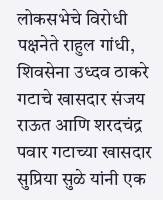लोकसभेचे विरोधी पक्षनेते राहुल गांधी, शिवसेना उध्दव ठाकरे गटाचे खासदार संजय राऊत आणि शरदचंद्र पवार गटाच्या खासदार सुप्रिया सुळे यांनी एक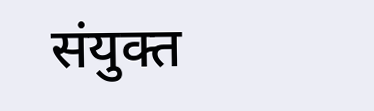संयुक्त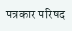पत्रकार परिषद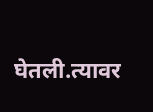घेतली.त्यावर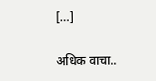[…]

अधिक वाचा..